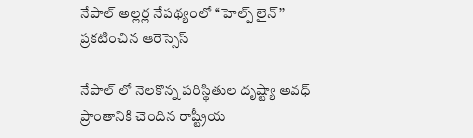నేపాల్ అల్లర్ల నేపథ్యంలో ‘‘హెల్ప్ లైన్’’ ప్రకటించిన ఆరెస్సెస్

నేపాల్ లో నెలకొన్న పరిస్థితుల దృష్ట్యా అవధ్ ప్రాంతానికి చెందిన రాష్ట్రీయ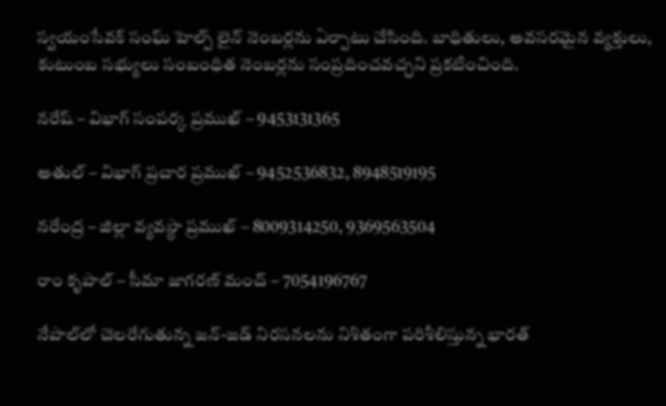స్వయంసేవక్ సంఘ్ హెల్ప్ లైన్ నెంబర్లను ఏర్పాటు చేసింది. బాధితులు, అవసరమైన వ్యక్తులు, కుటుంబ సభ్యులు సంబంధిత నెంబర్లను సంప్రదించవచ్చని ప్రకటించింది.

నరేష్ – విభాగ్ సంపర్క ప్రముఖ్ – 9453131365

అతుల్ – విభాగ్ ప్రచార ప్రముఖ్ – 9452536832, 8948519195

నరేంద్ర – జిల్లా వ్యవస్థా ప్రముఖ్ – 8009314250, 9369563504

రాం కృపాల్ – సీమా జాగరణ్ మంచ్ – 7054196767

నేపాల్‌లో చెలరేగుతున్న జన్‌-జడ్‌ నిరసనలను నిశితంగా పరిశీలిస్తున్న భారత్‌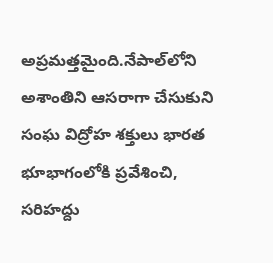అప్రమత్తమైంది.నేపాల్‌లోని అశాంతిని ఆసరాగా చేసుకుని సంఘ విద్రోహ శక్తులు భారత భూభాగంలోకి ప్రవేశించి, సరిహద్దు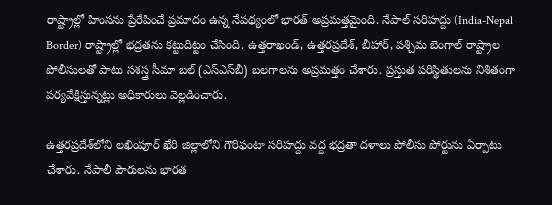రాష్ట్రాల్లో హింసను ప్రేరేపించే ప్రమాదం ఉన్న నేపథ్యంలో భారత్‌ అప్రమత్తమైంది. నేపాల్‌ సరిహద్దు (India-Nepal Border) రాష్ట్రాల్లో భద్రతను కట్టుదిట్టం చేసింది. ఉత్తరాఖండ్, ఉత్తరప్రదేశ్, బీహార్, పశ్చిమ బెంగాల్ రాష్ట్రాల పోలీసులతో పాటు సశస్త్ర సీమా బల్ (ఎస్‌ఎస్‌బీ) బలగాలను అప్రమత్తం చేశారు. ప్రస్తుత పరిస్థితులను నిశితంగా పర్యవేక్షిస్తున్నట్లు అధికారులు వెల్లడించారు.

ఉత్తరప్రదేశ్‌లోని లఖింపూర్‌ ఖేరి జిల్లాలోని గౌరిఫంటా సరిహద్దు వద్ద భద్రతా దళాలు పోలీసు పోర్టును ఏర్పాటు చేశారు. నేపాలీ పౌరులను భారత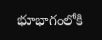భూభాగంలోకి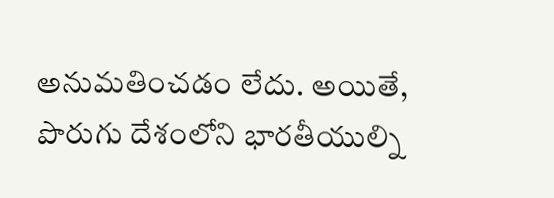అనుమతించడం లేదు. అయితే, పొరుగు దేశంలోని భారతీయుల్ని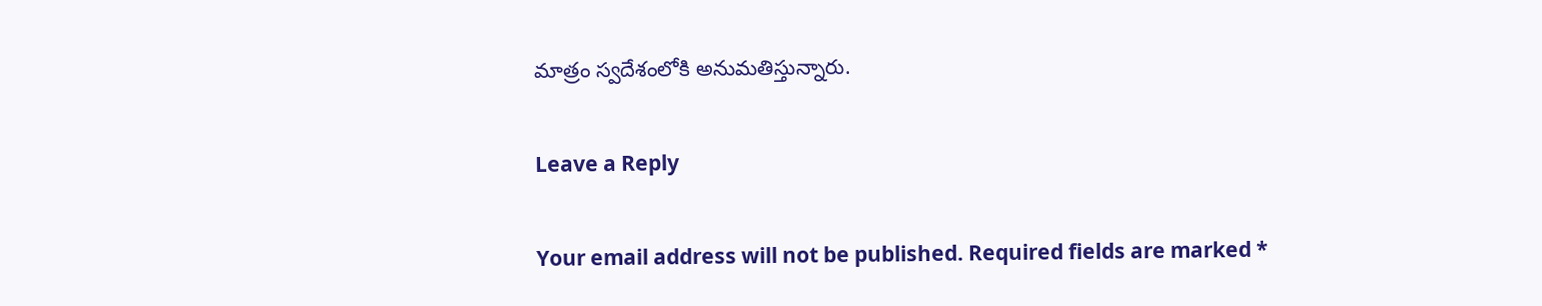మాత్రం స్వదేశంలోకి అనుమతిస్తున్నారు.

Leave a Reply

Your email address will not be published. Required fields are marked *